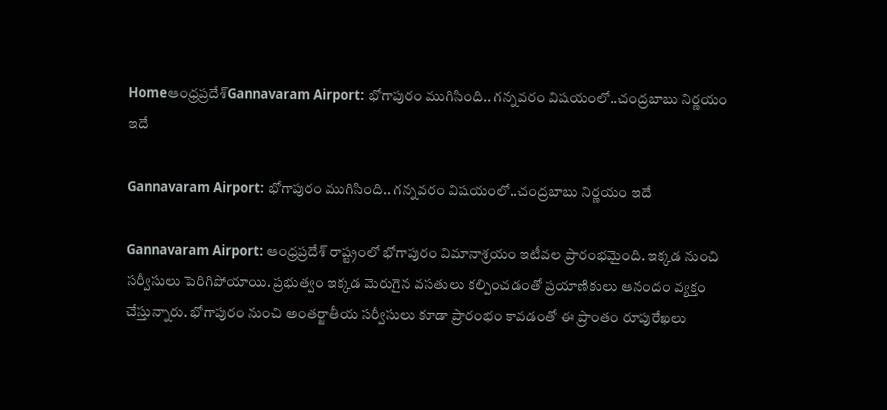Homeఆంధ్రప్రదేశ్‌Gannavaram Airport: భోగాపురం ముగిసింది.. గన్నవరం విషయంలో..చంద్రబాబు నిర్ణయం ఇదే

Gannavaram Airport: భోగాపురం ముగిసింది.. గన్నవరం విషయంలో..చంద్రబాబు నిర్ణయం ఇదే

Gannavaram Airport: ఆంధ్రప్రదేశ్ రాష్ట్రంలో భోగాపురం విమానాశ్రయం ఇటీవల ప్రారంభమైంది. ఇక్కడ నుంచి సర్వీసులు పెరిగిపోయాయి. ప్రభుత్వం ఇక్కడ మెరుగైన వసతులు కల్పించడంతో ప్రయాణికులు ఆనందం వ్యక్తం చేస్తున్నారు. భోగాపురం నుంచి అంతర్జాతీయ సర్వీసులు కూడా ప్రారంభం కావడంతో ఈ ప్రాంతం రూపురేఖలు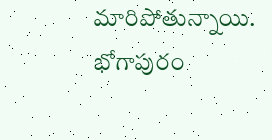మారిపోతున్నాయి. భోగాపురం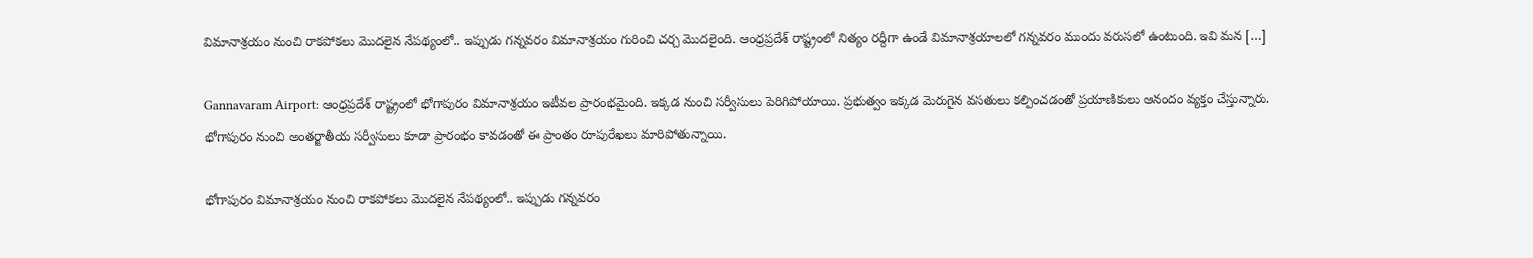విమానాశ్రయం నుంచి రాకపోకలు మొదలైన నేపథ్యంలో.. ఇప్పుడు గన్నవరం విమానాశ్రయం గురించి చర్చ మొదలైంది. ఆంధ్రప్రదేశ్ రాష్ట్రంలో నిత్యం రద్దీగా ఉండే విమానాశ్రయాలలో గన్నవరం ముందు వరుసలో ఉంటుంది. ఇవి మన […]

Gannavaram Airport: ఆంధ్రప్రదేశ్ రాష్ట్రంలో భోగాపురం విమానాశ్రయం ఇటీవల ప్రారంభమైంది. ఇక్కడ నుంచి సర్వీసులు పెరిగిపోయాయి. ప్రభుత్వం ఇక్కడ మెరుగైన వసతులు కల్పించడంతో ప్రయాణికులు ఆనందం వ్యక్తం చేస్తున్నారు. భోగాపురం నుంచి అంతర్జాతీయ సర్వీసులు కూడా ప్రారంభం కావడంతో ఈ ప్రాంతం రూపురేఖలు మారిపోతున్నాయి.

భోగాపురం విమానాశ్రయం నుంచి రాకపోకలు మొదలైన నేపథ్యంలో.. ఇప్పుడు గన్నవరం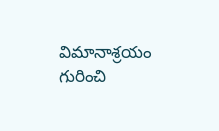విమానాశ్రయం గురించి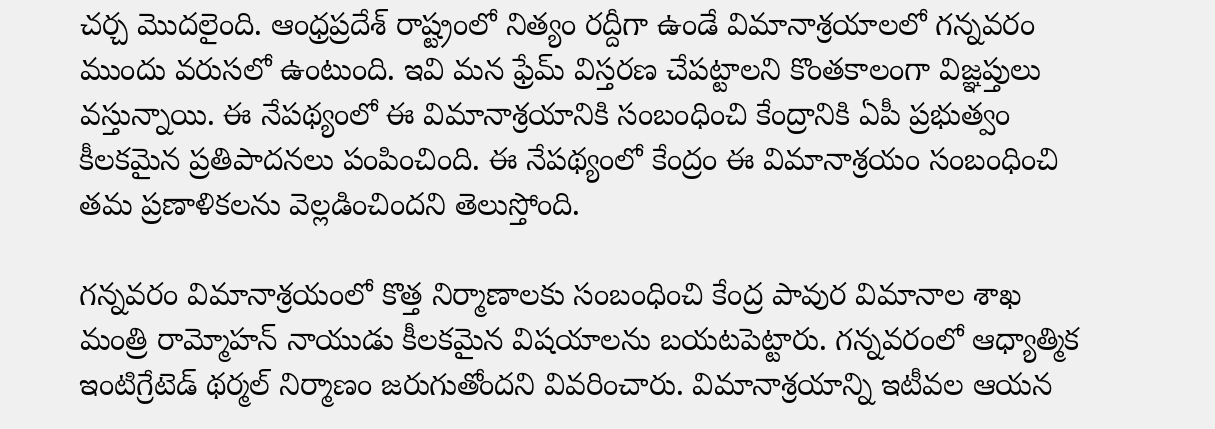చర్చ మొదలైంది. ఆంధ్రప్రదేశ్ రాష్ట్రంలో నిత్యం రద్దీగా ఉండే విమానాశ్రయాలలో గన్నవరం ముందు వరుసలో ఉంటుంది. ఇవి మన ఫ్రేమ్ విస్తరణ చేపట్టాలని కొంతకాలంగా విజ్ఞప్తులు వస్తున్నాయి. ఈ నేపథ్యంలో ఈ విమానాశ్రయానికి సంబంధించి కేంద్రానికి ఏపీ ప్రభుత్వం కీలకమైన ప్రతిపాదనలు పంపించింది. ఈ నేపథ్యంలో కేంద్రం ఈ విమానాశ్రయం సంబంధించి తమ ప్రణాళికలను వెల్లడించిందని తెలుస్తోంది.

గన్నవరం విమానాశ్రయంలో కొత్త నిర్మాణాలకు సంబంధించి కేంద్ర పావుర విమానాల శాఖ మంత్రి రామ్మోహన్ నాయుడు కీలకమైన విషయాలను బయటపెట్టారు. గన్నవరంలో ఆధ్యాత్మిక ఇంటిగ్రేటెడ్ థర్మల్ నిర్మాణం జరుగుతోందని వివరించారు. విమానాశ్రయాన్ని ఇటీవల ఆయన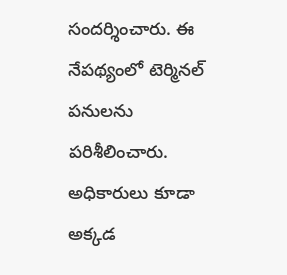సందర్శించారు. ఈ నేపథ్యంలో టెర్మినల్ పనులను పరిశీలించారు. అధికారులు కూడా అక్కడ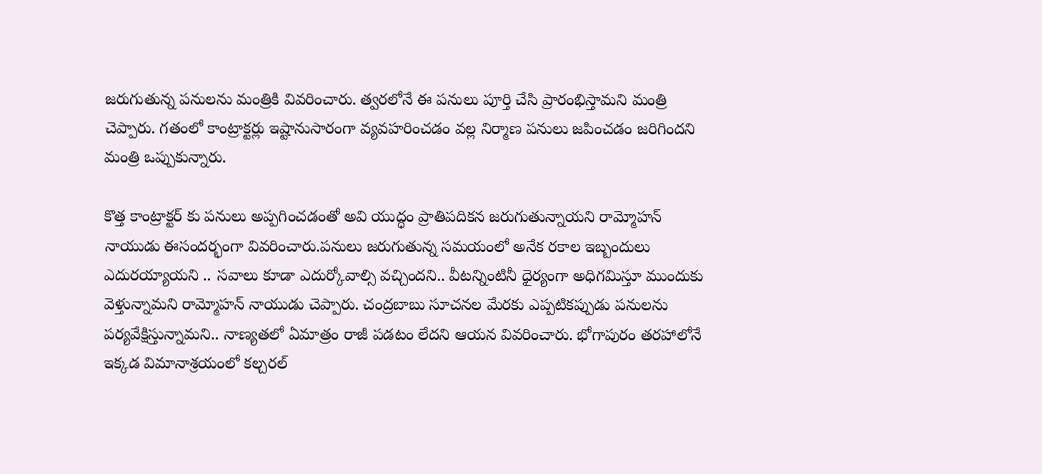జరుగుతున్న పనులను మంత్రికి వివరించారు. త్వరలోనే ఈ పనులు పూర్తి చేసి ప్రారంభిస్తామని మంత్రి చెప్పారు. గతంలో కాంట్రాక్టర్లు ఇష్టానుసారంగా వ్యవహరించడం వల్ల నిర్మాణ పనులు జపించడం జరిగిందని మంత్రి ఒప్పుకున్నారు.

కొత్త కాంట్రాక్టర్ కు పనులు అప్పగించడంతో అవి యుద్ధం ప్రాతిపదికన జరుగుతున్నాయని రామ్మోహన్ నాయుడు ఈసందర్భంగా వివరించారు.పనులు జరుగుతున్న సమయంలో అనేక రకాల ఇబ్బందులు ఎదురయ్యాయని .. సవాలు కూడా ఎదుర్కోవాల్సి వచ్చిందని.. వీటన్నింటినీ ధైర్యంగా అధిగమిస్తూ ముందుకు వెళ్తున్నామని రామ్మోహన్ నాయుడు చెప్పారు. చంద్రబాబు సూచనల మేరకు ఎప్పటికప్పుడు పనులను పర్యవేక్షిస్తున్నామని.. నాణ్యతలో ఏమాత్రం రాజీ పడటం లేదని ఆయన వివరించారు. భోగాపురం తరహాలోనే ఇక్కడ విమానాశ్రయంలో కల్చరల్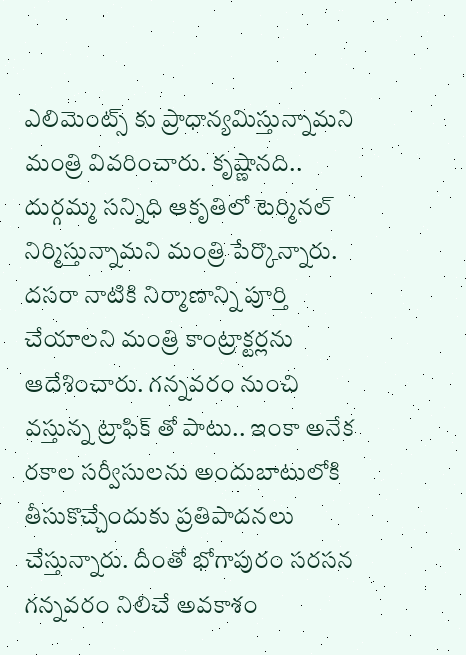ఎలిమెంట్స్ కు ప్రాధాన్యమిస్తున్నామని మంత్రి వివరించారు. కృష్ణానది.. దుర్గమ్మ సన్నిధి ఆకృతిలో టెర్మినల్ నిర్మిస్తున్నామని మంత్రి పేర్కొన్నారు. దసరా నాటికి నిర్మాణాన్ని పూర్తి చేయాలని మంత్రి కాంట్రాక్టర్లను ఆదేశించారు. గన్నవరం నుంచి వస్తున్న ట్రాఫిక్ తో పాటు.. ఇంకా అనేక రకాల సర్వీసులను అందుబాటులోకి తీసుకొచ్చేందుకు ప్రతిపాదనలు చేస్తున్నారు. దీంతో భోగాపురం సరసన గన్నవరం నిలిచే అవకాశం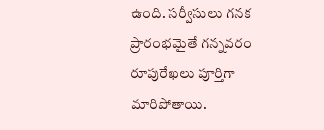ఉంది. సర్వీసులు గనక ప్రారంభమైతే గన్నవరం రూపురేఖలు పూర్తిగా మారిపోతాయి.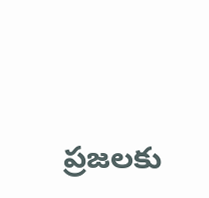ప్రజలకు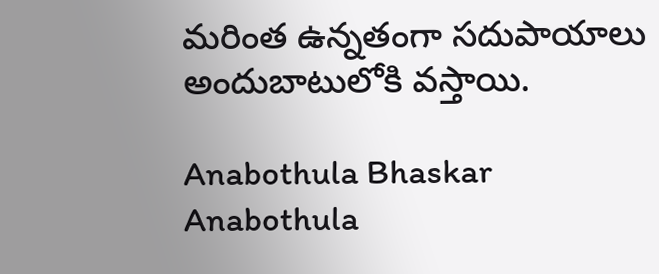మరింత ఉన్నతంగా సదుపాయాలు అందుబాటులోకి వస్తాయి.

Anabothula Bhaskar
Anabothula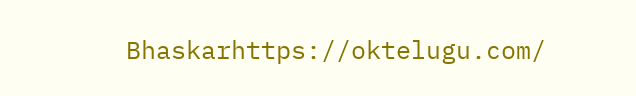Bhaskarhttps://oktelugu.com/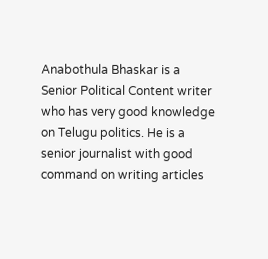Anabothula Bhaskar is a Senior Political Content writer who has very good knowledge on Telugu politics. He is a senior journalist with good command on writing articles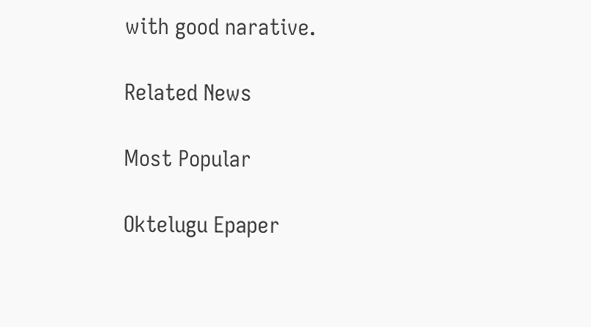with good narative.

Related News

Most Popular

Oktelugu Epaper